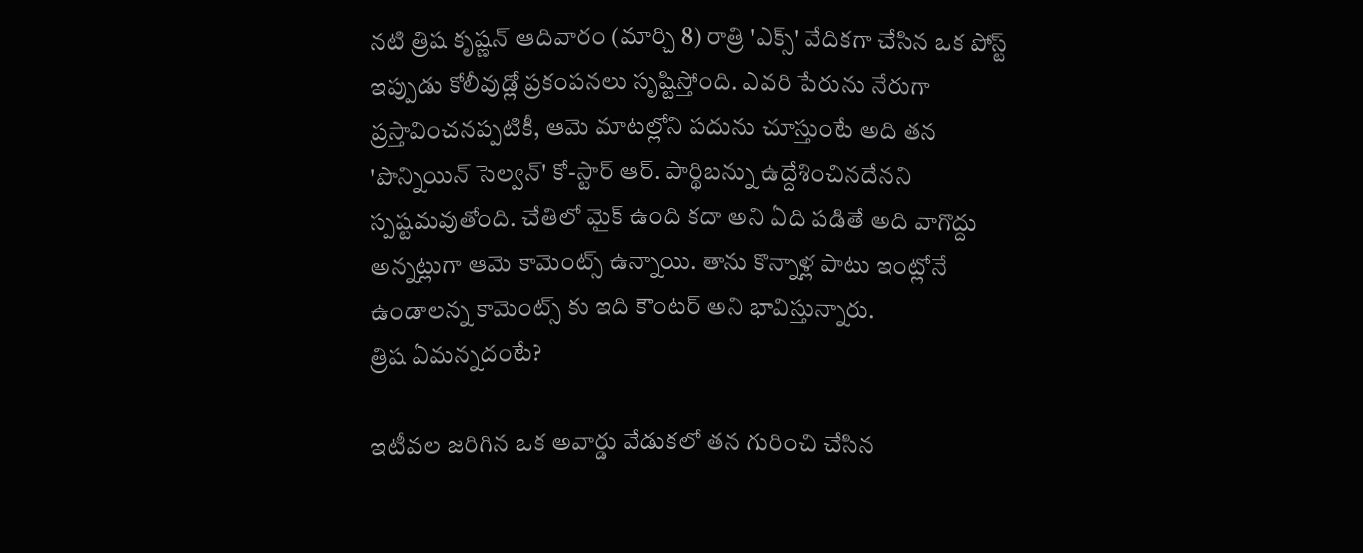నటి త్రిష కృష్ణన్ ఆదివారం (మార్చి 8) రాత్రి 'ఎక్స్' వేదికగా చేసిన ఒక పోస్ట్ ఇప్పుడు కోలీవుడ్లో ప్రకంపనలు సృష్టిస్తోంది. ఎవరి పేరును నేరుగా ప్రస్తావించనప్పటికీ, ఆమె మాటల్లోని పదును చూస్తుంటే అది తన 'పొన్నియిన్ సెల్వన్' కో-స్టార్ ఆర్. పార్థిబన్ను ఉద్దేశించినదేనని స్పష్టమవుతోంది. చేతిలో మైక్ ఉంది కదా అని ఏది పడితే అది వాగొద్దు అన్నట్లుగా ఆమె కామెంట్స్ ఉన్నాయి. తాను కొన్నాళ్ల పాటు ఇంట్లోనే ఉండాలన్న కామెంట్స్ కు ఇది కౌంటర్ అని భావిస్తున్నారు.
త్రిష ఏమన్నదంటే?

ఇటీవల జరిగిన ఒక అవార్డు వేడుకలో తన గురించి చేసిన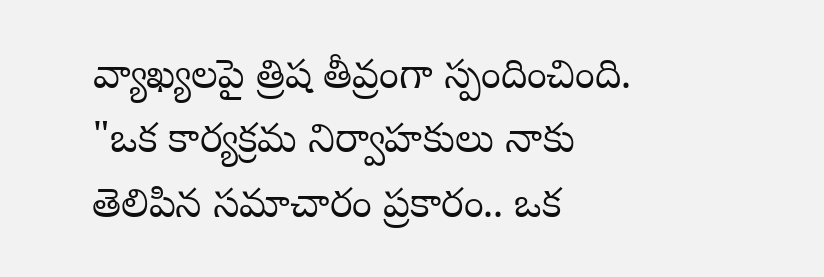వ్యాఖ్యలపై త్రిష తీవ్రంగా స్పందించింది. "ఒక కార్యక్రమ నిర్వాహకులు నాకు తెలిపిన సమాచారం ప్రకారం.. ఒక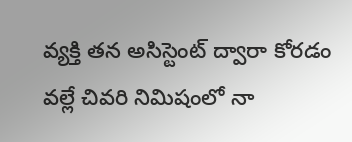వ్యక్తి తన అసిస్టెంట్ ద్వారా కోరడం వల్లే చివరి నిమిషంలో నా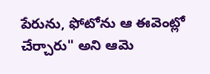పేరును, ఫోటోను ఆ ఈవెంట్లో చేర్చారు" అని ఆమె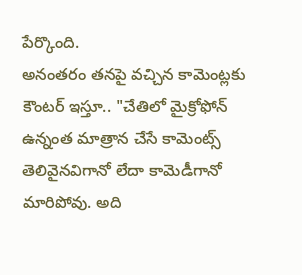పేర్కొంది.
అనంతరం తనపై వచ్చిన కామెంట్లకు కౌంటర్ ఇస్తూ.. "చేతిలో మైక్రోఫోన్ ఉన్నంత మాత్రాన చేసే కామెంట్స్ తెలివైనవిగానో లేదా కామెడీగానో మారిపోవు. అది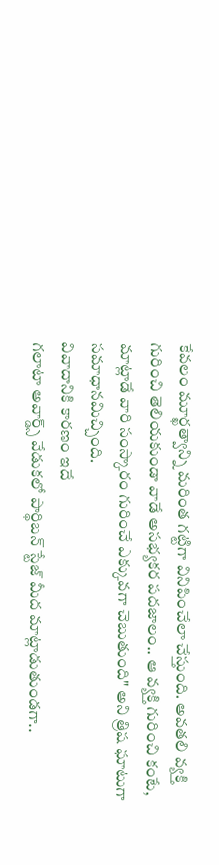కేవలం మూర్ఖత్వాన్ని మరింత గట్టిగా వినిపించేలా చేస్తుంది. అవతలి వ్యక్తి గురించి తెలియకుండా వాడే అసభ్యకర పదజాలం.. ఆ వ్యక్తి గురించి కంటే, మాట్లాడే వారి సంస్కారం గురించే ఎక్కువగా చెబుతుంది" అని త్రిష ఘాటుగా సమాధానమిచ్చింది.
వివాదానికి కారణం ఇదే
గలాటా అవార్డ్స్ వేడుకలో పార్థిబన్ స్టేజ్ మీద మాట్లాడుతుండగా..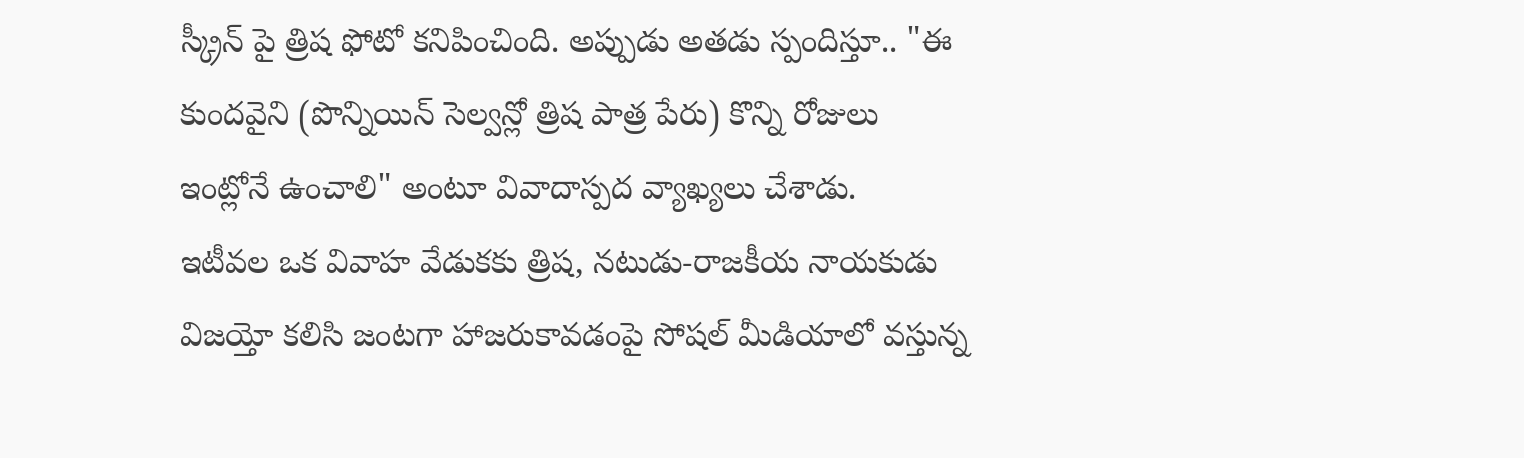స్క్రీన్ పై త్రిష ఫోటో కనిపించింది. అప్పుడు అతడు స్పందిస్తూ.. "ఈ కుందవైని (పొన్నియిన్ సెల్వన్లో త్రిష పాత్ర పేరు) కొన్ని రోజులు ఇంట్లోనే ఉంచాలి" అంటూ వివాదాస్పద వ్యాఖ్యలు చేశాడు.
ఇటీవల ఒక వివాహ వేడుకకు త్రిష, నటుడు-రాజకీయ నాయకుడు విజయ్తో కలిసి జంటగా హాజరుకావడంపై సోషల్ మీడియాలో వస్తున్న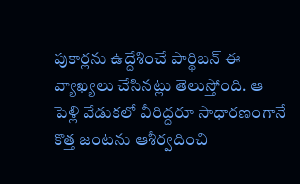పుకార్లను ఉద్దేశించే పార్థిబన్ ఈ వ్యాఖ్యలు చేసినట్లు తెలుస్తోంది. ఆ పెళ్లి వేడుకలో వీరిద్దరూ సాధారణంగానే కొత్త జంటను ఆశీర్వదించి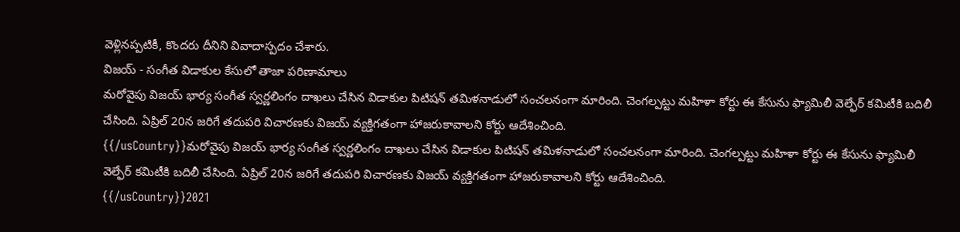వెళ్లినప్పటికీ, కొందరు దీనిని వివాదాస్పదం చేశారు.
విజయ్ - సంగీత విడాకుల కేసులో తాజా పరిణామాలు
మరోవైపు విజయ్ భార్య సంగీత స్వర్ణలింగం దాఖలు చేసిన విడాకుల పిటిషన్ తమిళనాడులో సంచలనంగా మారింది. చెంగల్పట్టు మహిళా కోర్టు ఈ కేసును ఫ్యామిలీ వెల్ఫేర్ కమిటీకి బదిలీ చేసింది. ఏప్రిల్ 20న జరిగే తదుపరి విచారణకు విజయ్ వ్యక్తిగతంగా హాజరుకావాలని కోర్టు ఆదేశించింది.
{{/usCountry}}మరోవైపు విజయ్ భార్య సంగీత స్వర్ణలింగం దాఖలు చేసిన విడాకుల పిటిషన్ తమిళనాడులో సంచలనంగా మారింది. చెంగల్పట్టు మహిళా కోర్టు ఈ కేసును ఫ్యామిలీ వెల్ఫేర్ కమిటీకి బదిలీ చేసింది. ఏప్రిల్ 20న జరిగే తదుపరి విచారణకు విజయ్ వ్యక్తిగతంగా హాజరుకావాలని కోర్టు ఆదేశించింది.
{{/usCountry}}2021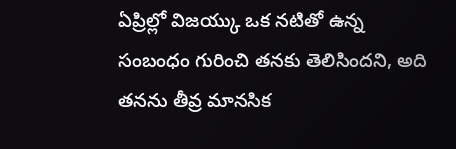ఏప్రిల్లో విజయ్కు ఒక నటితో ఉన్న సంబంధం గురించి తనకు తెలిసిందని, అది తనను తీవ్ర మానసిక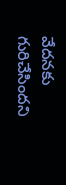వేదనకు గురిచేసిందని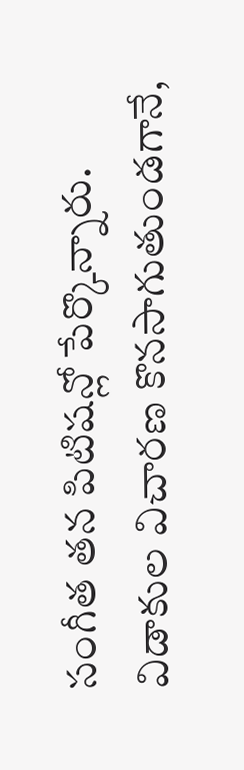సంగీత తన పిటిషన్లో పేర్కొన్నారు. విడాకుల విచారణ కొనసాగుతుండగానే,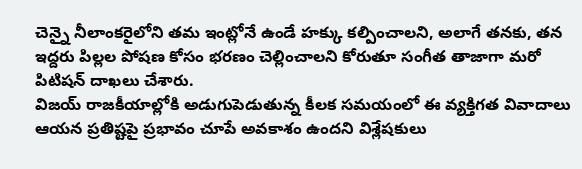చెన్నై నీలాంకరైలోని తమ ఇంట్లోనే ఉండే హక్కు కల్పించాలని, అలాగే తనకు, తన ఇద్దరు పిల్లల పోషణ కోసం భరణం చెల్లించాలని కోరుతూ సంగీత తాజాగా మరో పిటిషన్ దాఖలు చేశారు.
విజయ్ రాజకీయాల్లోకి అడుగుపెడుతున్న కీలక సమయంలో ఈ వ్యక్తిగత వివాదాలు ఆయన ప్రతిష్టపై ప్రభావం చూపే అవకాశం ఉందని విశ్లేషకులు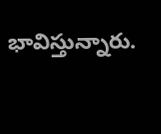భావిస్తున్నారు.